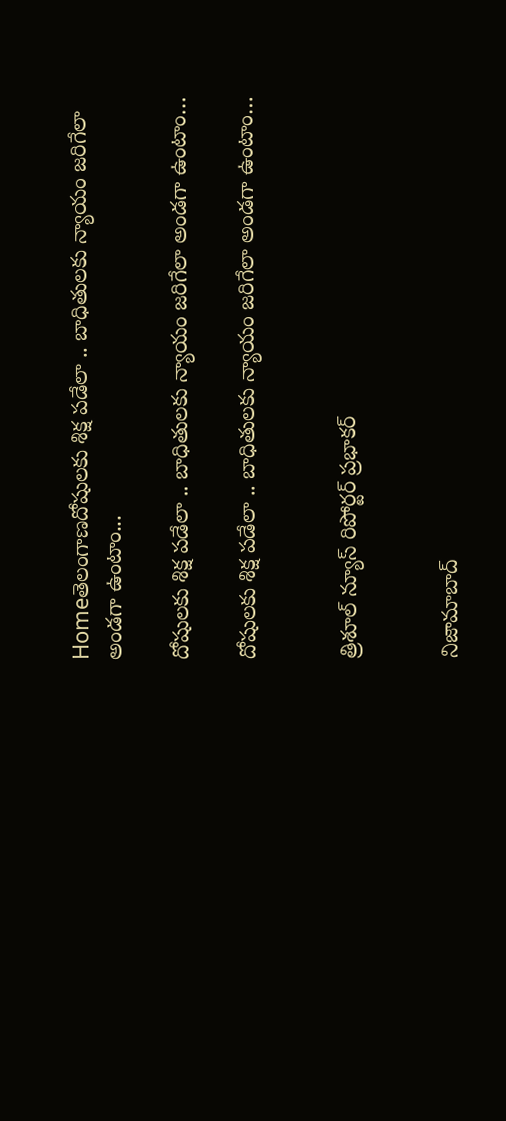Homeతెలంగాణదోషులకు శిక్ష పడేలా .. బాధితులకు న్యాయం జరిగేలా అండగా ఉంటాం...

దోషులకు శిక్ష పడేలా .. బాధితులకు న్యాయం జరిగేలా అండగా ఉంటాం…

దోషులకు శిక్ష పడేలా .. బాధితులకు న్యాయం జరిగేలా అండగా ఉంటాం…


త్రిశూల్ న్యూస్ రిపోర్టర్ ప్రభాకర్


నిజామాబాద్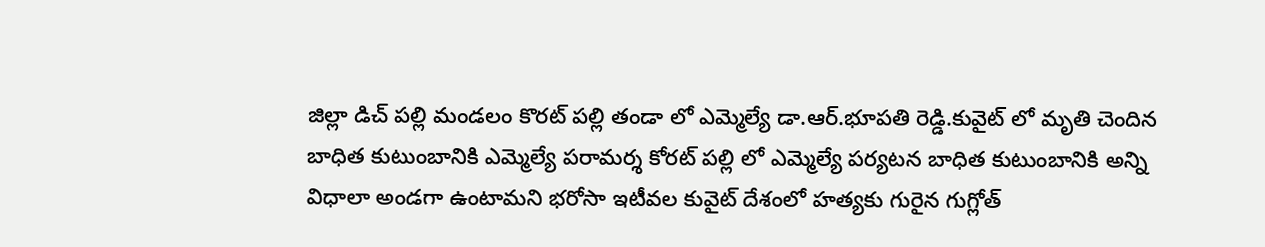జిల్లా డిచ్ పల్లి మండలం కొరట్ పల్లి తండా లో ఎమ్మెల్యే డా.ఆర్.భూపతి రెడ్డి.కువైట్ లో మృతి చెందిన బాధిత కుటుంబానికి ఎమ్మెల్యే పరామర్శ కోరట్ పల్లి లో ఎమ్మెల్యే పర్యటన బాధిత కుటుంబానికి అన్ని విధాలా అండగా ఉంటామని భరోసా ఇటీవల కువైట్ దేశంలో హత్యకు గురైన గుగ్లోత్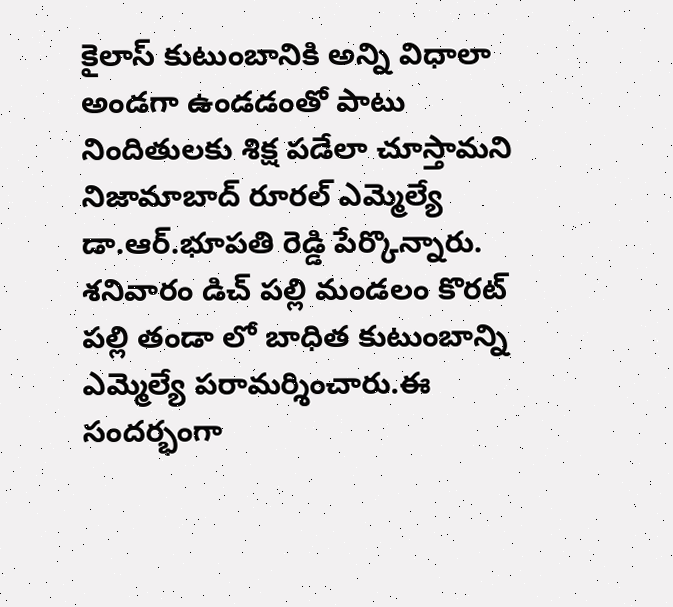కైలాస్ కుటుంబానికి అన్ని విధాలా అండగా ఉండడంతో పాటు నిందితులకు శిక్ష పడేలా చూస్తామని నిజామాబాద్ రూరల్ ఎమ్మెల్యే డా.ఆర్.భూపతి రెడ్డి పేర్కొన్నారు. శనివారం డిచ్ పల్లి మండలం కొరట్ పల్లి తండా లో బాధిత కుటుంబాన్ని ఎమ్మెల్యే పరామర్శించారు.ఈ సందర్భంగా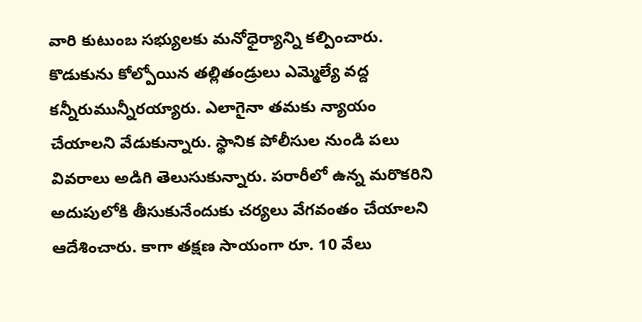వారి కుటుంబ సభ్యులకు మనోధైర్యాన్ని కల్పించారు. కొడుకును కోల్పోయిన తల్లితండ్రులు ఎమ్మెల్యే వద్ద కన్నీరుమున్నీరయ్యారు. ఎలాగైనా తమకు న్యాయం చేయాలని వేడుకున్నారు. స్థానిక పోలీసుల నుండి పలు వివరాలు అడిగి తెలుసుకున్నారు. పరారీలో ఉన్న మరొకరిని అదుపులోకి తీసుకునేందుకు చర్యలు వేగవంతం చేయాలని ఆదేశించారు. కాగా తక్షణ సాయంగా రూ. 10 వేలు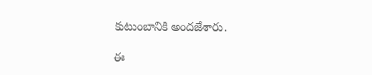కుటుంబానికి అందజేశారు.

ఈ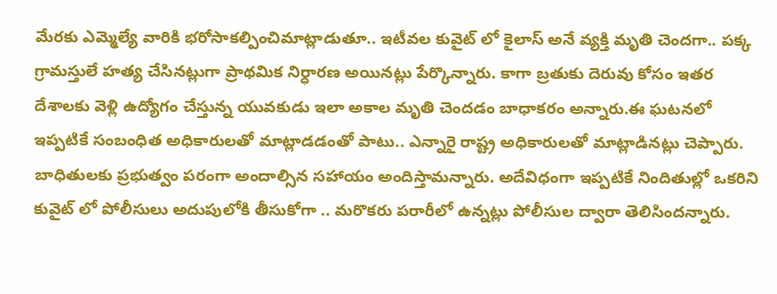మేరకు ఎమ్మెల్యే వారికి భరోసాకల్పించిమాట్లాడుతూ.. ఇటీవల కువైట్ లో కైలాస్ అనే వ్యక్తి మృతి చెందగా.. పక్క గ్రామస్తులే హత్య చేసినట్లుగా ప్రాథమిక నిర్ధారణ అయినట్లు పేర్కొన్నారు. కాగా బ్రతుకు దెరువు కోసం ఇతర దేశాలకు వెళ్లి ఉద్యోగం చేస్తున్న యువకుడు ఇలా అకాల మృతి చెందడం బాధాకరం అన్నారు.ఈ ఘటనలో ఇప్పటికే సంబంధిత అధికారులతో మాట్లాడడంతో పాటు.. ఎన్నారై రాష్ట్ర అధికారులతో మాట్లాడినట్లు చెప్పారు. బాధితులకు ప్రభుత్వం పరంగా అందాల్సిన సహాయం అందిస్తామన్నారు. అదేవిధంగా ఇప్పటికే నిందితుల్లో ఒకరిని కువైట్ లో పోలీసులు అదుపులోకి తీసుకోగా .. మరొకరు పరారీలో ఉన్నట్లు పోలీసుల ద్వారా తెలిసిందన్నారు.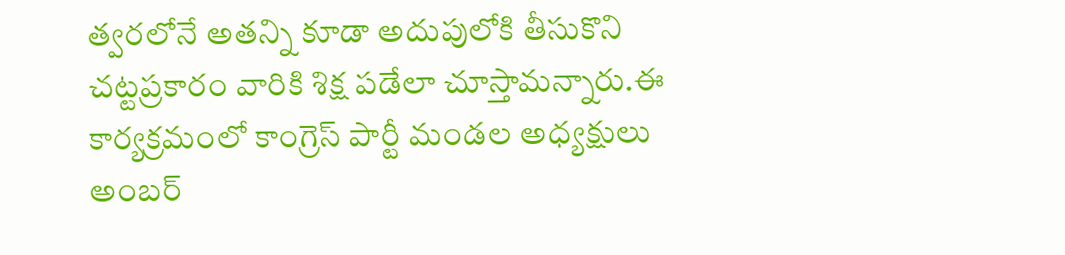త్వరలోనే అతన్ని కూడా అదుపులోకి తీసుకొని చట్టప్రకారం వారికి శిక్ష పడేలా చూస్తామన్నారు.ఈ కార్యక్రమంలో కాంగ్రెస్ పార్టీ మండల అధ్యక్షులు అంబర్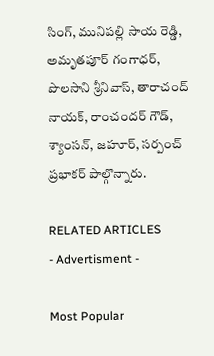సింగ్, మునిపల్లి సాయ రెడ్డి, అమృతపూర్ గంగాధర్, పొలసాని శ్రీనివాస్, తారాచంద్ నాయక్, రాంచందర్ గౌడ్, శ్యాంసన్, జహూర్, సర్పంచ్ ప్రభాకర్ పాల్గొన్నారు.

RELATED ARTICLES
- Advertisment -

Most Popular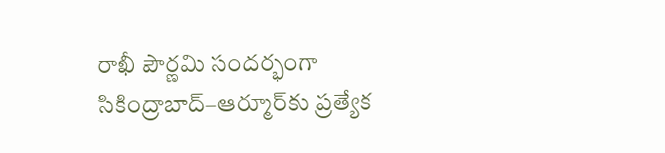రాఖీ పౌర్ణమి సందర్భంగా సికింద్రాబాద్–ఆర్మూర్‌కు ప్రత్యేక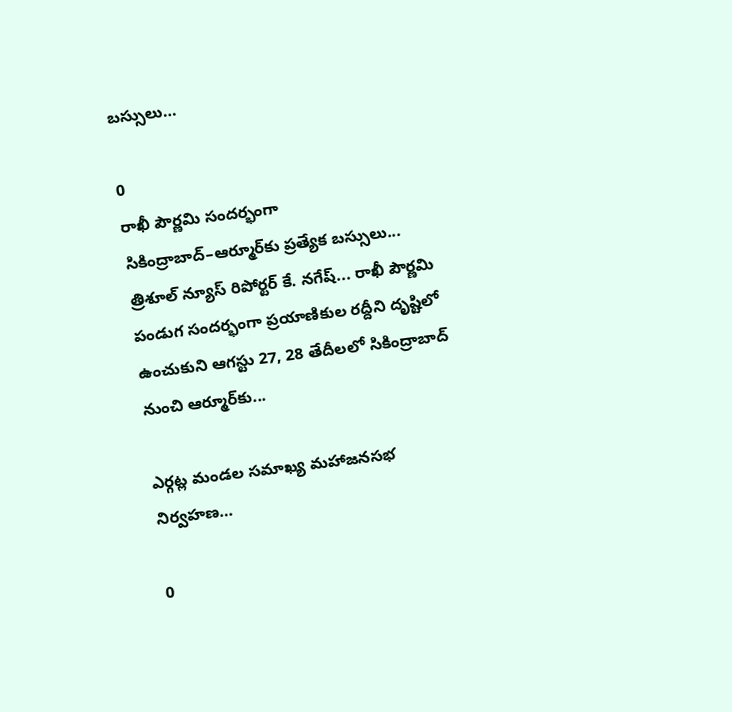బస్సులు…

0
రాఖీ పౌర్ణమి సందర్భంగా సికింద్రాబాద్–ఆర్మూర్‌కు ప్రత్యేక బస్సులు...  త్రిశూల్ న్యూస్ రిపోర్టర్ కే. నగేష్... రాఖీ పౌర్ణమి పండుగ సందర్భంగా ప్రయాణికుల రద్దీని దృష్టిలో ఉంచుకుని ఆగస్టు 27, 28 తేదీలలో సికింద్రాబాద్ నుంచి ఆర్మూర్‌కు...

ఎర్గట్ల మండల సమాఖ్య మహాజనసభ నిర్వహణ…

0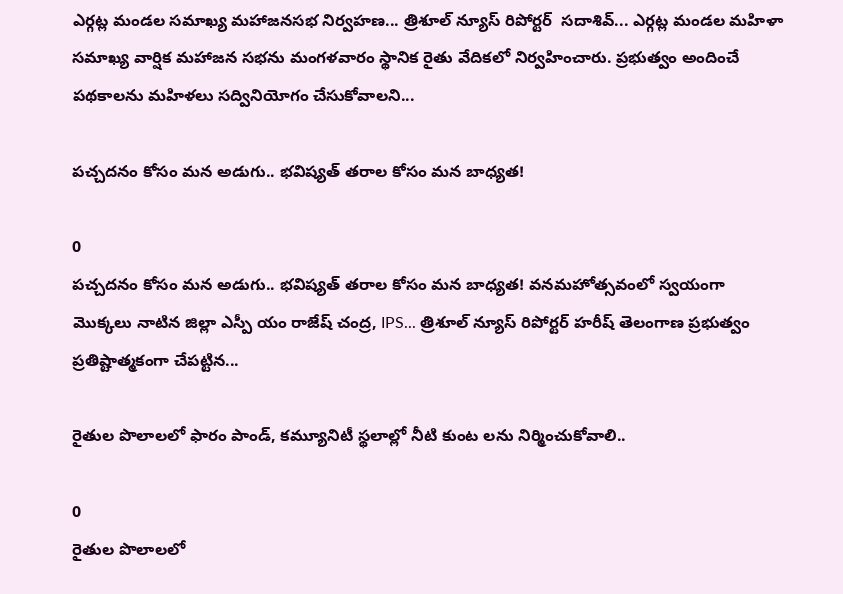ఎర్గట్ల మండల సమాఖ్య మహాజనసభ నిర్వహణ... త్రిశూల్ న్యూస్ రిపోర్టర్  సదాశివ్... ఎర్గట్ల మండల మహిళా సమాఖ్య వార్షిక మహాజన సభను మంగళవారం స్థానిక రైతు వేదికలో నిర్వహించారు. ప్రభుత్వం అందించే పథకాలను మహిళలు సద్వినియోగం చేసుకోవాలని...

పచ్చదనం కోసం మన అడుగు.. భవిష్యత్ తరాల కోసం మన బాధ్యత!

0
పచ్చదనం కోసం మన అడుగు.. భవిష్యత్ తరాల కోసం మన బాధ్యత! వనమహోత్సవంలో స్వయంగా మొక్కలు నాటిన జిల్లా ఎస్పీ యం రాజేష్ చంద్ర, IPS... త్రిశూల్ న్యూస్ రిపోర్టర్ హరీష్ తెలంగాణ ప్రభుత్వం ప్రతిష్టాత్మకంగా చేపట్టిన...

రైతుల పొలాలలో ఫారం పాండ్, కమ్యూనిటీ స్థలాల్లో నీటి కుంట లను నిర్మించుకోవాలి..

0
రైతుల పొలాలలో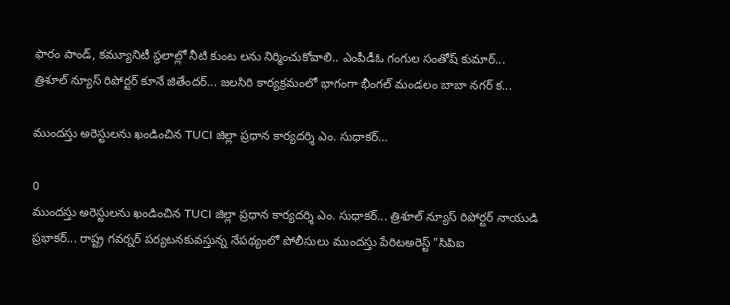ఫారం పాండ్, కమ్యూనిటీ స్థలాల్లో నీటి కుంట లను నిర్మించుకోవాలి.. ఎంపీడీఓ గంగుల సంతోష్ కుమార్... త్రిశూల్ న్యూస్ రిపోర్టర్ కూనే జితేందర్... జలసిరి కార్యక్రమంలో భాగంగా భీంగల్ మండలం బాబా నగర్ క...

ముందస్తు అరెస్టులను ఖండించిన TUCI జిల్లా ప్రధాన కార్యదర్శి ఎం. సుధాకర్…

0
ముందస్తు అరెస్టులను ఖండించిన TUCI జిల్లా ప్రధాన కార్యదర్శి ఎం. సుధాకర్... త్రిశూల్ న్యూస్ రిపోర్టర్ నాయుడి ప్రభాకర్... రాష్ట్ర గవర్నర్ పర్యటనకువస్తున్న నేపథ్యంలో పోలీసులు ముందస్తు పేరిటఅరెస్ట్ "సిపిఐ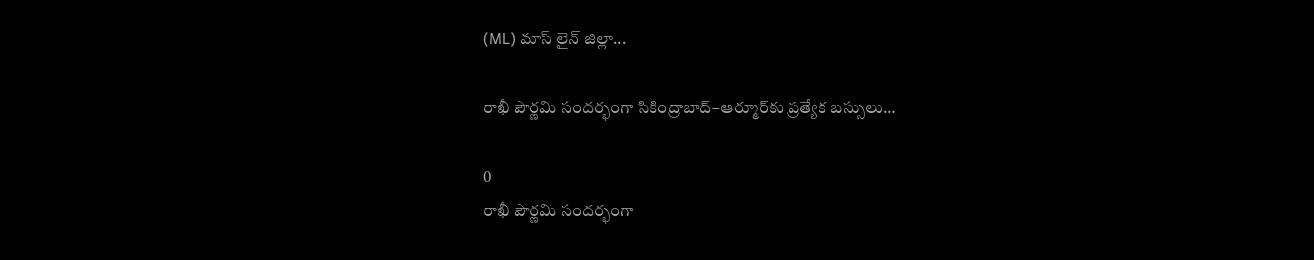(ML) మాస్ లైన్ జిల్లా...

రాఖీ పౌర్ణమి సందర్భంగా సికింద్రాబాద్–ఆర్మూర్‌కు ప్రత్యేక బస్సులు…

0
రాఖీ పౌర్ణమి సందర్భంగా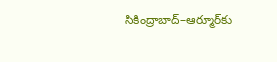సికింద్రాబాద్–ఆర్మూర్‌కు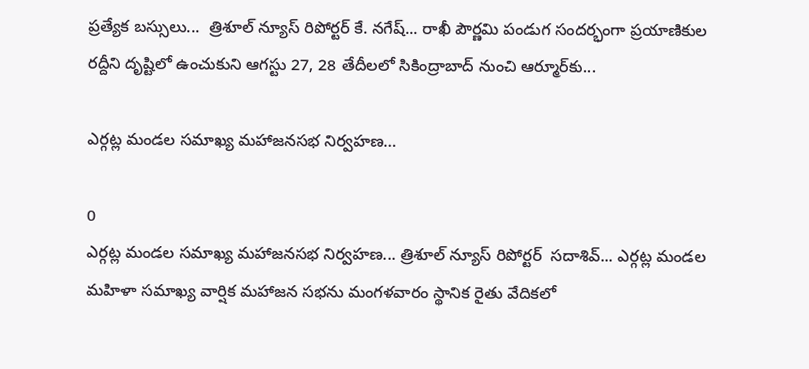ప్రత్యేక బస్సులు...  త్రిశూల్ న్యూస్ రిపోర్టర్ కే. నగేష్... రాఖీ పౌర్ణమి పండుగ సందర్భంగా ప్రయాణికుల రద్దీని దృష్టిలో ఉంచుకుని ఆగస్టు 27, 28 తేదీలలో సికింద్రాబాద్ నుంచి ఆర్మూర్‌కు...

ఎర్గట్ల మండల సమాఖ్య మహాజనసభ నిర్వహణ…

0
ఎర్గట్ల మండల సమాఖ్య మహాజనసభ నిర్వహణ... త్రిశూల్ న్యూస్ రిపోర్టర్  సదాశివ్... ఎర్గట్ల మండల మహిళా సమాఖ్య వార్షిక మహాజన సభను మంగళవారం స్థానిక రైతు వేదికలో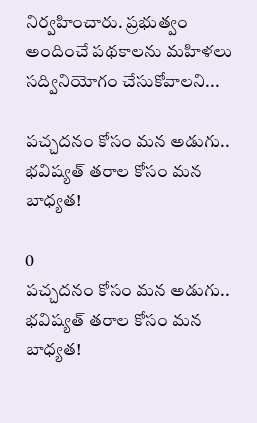నిర్వహించారు. ప్రభుత్వం అందించే పథకాలను మహిళలు సద్వినియోగం చేసుకోవాలని...

పచ్చదనం కోసం మన అడుగు.. భవిష్యత్ తరాల కోసం మన బాధ్యత!

0
పచ్చదనం కోసం మన అడుగు.. భవిష్యత్ తరాల కోసం మన బాధ్యత!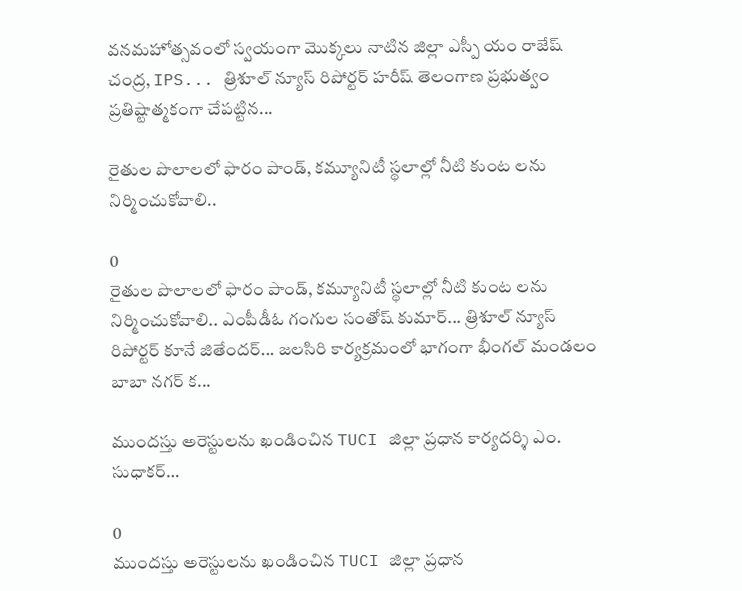వనమహోత్సవంలో స్వయంగా మొక్కలు నాటిన జిల్లా ఎస్పీ యం రాజేష్ చంద్ర, IPS... త్రిశూల్ న్యూస్ రిపోర్టర్ హరీష్ తెలంగాణ ప్రభుత్వం ప్రతిష్టాత్మకంగా చేపట్టిన...

రైతుల పొలాలలో ఫారం పాండ్, కమ్యూనిటీ స్థలాల్లో నీటి కుంట లను నిర్మించుకోవాలి..

0
రైతుల పొలాలలో ఫారం పాండ్, కమ్యూనిటీ స్థలాల్లో నీటి కుంట లను నిర్మించుకోవాలి.. ఎంపీడీఓ గంగుల సంతోష్ కుమార్... త్రిశూల్ న్యూస్ రిపోర్టర్ కూనే జితేందర్... జలసిరి కార్యక్రమంలో భాగంగా భీంగల్ మండలం బాబా నగర్ క...

ముందస్తు అరెస్టులను ఖండించిన TUCI జిల్లా ప్రధాన కార్యదర్శి ఎం. సుధాకర్…

0
ముందస్తు అరెస్టులను ఖండించిన TUCI జిల్లా ప్రధాన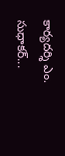కార్యదర్శి ఎం. సుధాకర్...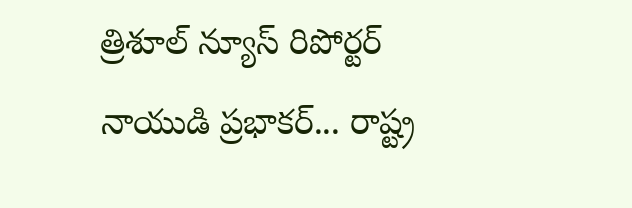త్రిశూల్ న్యూస్ రిపోర్టర్ నాయుడి ప్రభాకర్... రాష్ట్ర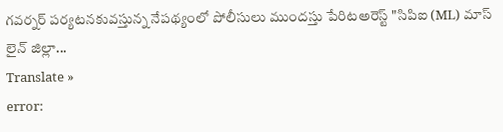గవర్నర్ పర్యటనకువస్తున్న నేపథ్యంలో పోలీసులు ముందస్తు పేరిటఅరెస్ట్ "సిపిఐ (ML) మాస్ లైన్ జిల్లా...
Translate »
error: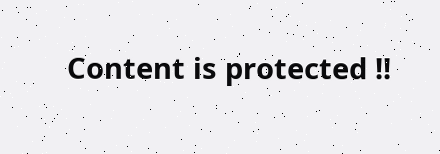Content is protected !!